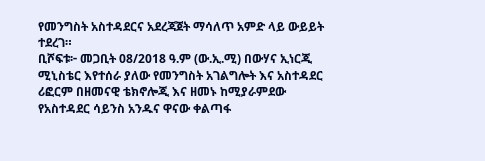የመንግስት አስተዳደርና አደረጃጀት ማሳለጥ አምድ ላይ ውይይት ተደረገ።
ቢሾፍቱ፦ መጋቢት 08/2018 ዓ.ም (ው.ኢ.ሚ) በውሃና ኢነርጂ ሚኒስቴር እየተሰራ ያለው የመንግስት አገልግሎት እና አስተዳደር ሪፎርም በዘመናዊ ቴክኖሎጂ እና ዘመኑ ከሚያራምደው የአስተዳደር ሳይንስ አንዱና ዋናው ቀልጣፋ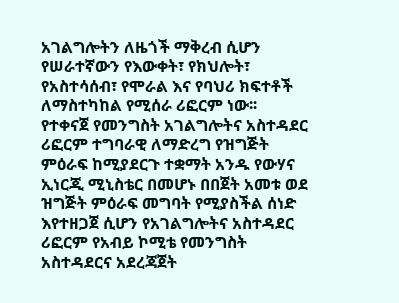አገልግሎትን ለዜጎች ማቅረብ ሲሆን የሠራተኛውን የእውቀት፣ የክህሎት፣ የአስተሳሰብ፣ የሞራል እና የባህሪ ክፍተቶች ለማስተካከል የሚሰራ ሪፎርም ነው፡፡
የተቀናጀ የመንግስት አገልግሎትና አስተዳደር ሪፎርም ተግባራዊ ለማድረግ የዝግጅት ምዕራፍ ከሚያደርጉ ተቋማት አንዱ የውሃና ኢነርጂ ሚኒስቴር በመሆኑ በበጀት አመቱ ወደ ዝግጅት ምዕራፍ መግባት የሚያስችል ሰነድ እየተዘጋጀ ሲሆን የአገልግሎትና አስተዳደር ሪፎርም የአብይ ኮሚቴ የመንግስት አስተዳደርና አደረጃጀት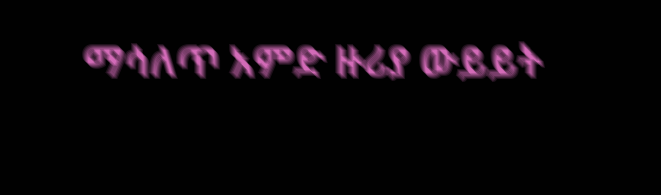ማሳለጥ አምድ ዙሪያ ውይይት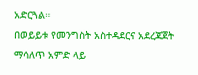አድርጓል።
በወይይቱ የመንግስት አስተዳደርና አደረጃጀት ማሳለጥ አምድ ላይ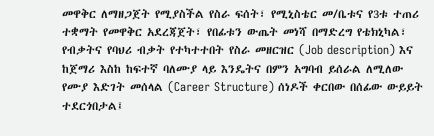መዋቅር ለማዘጋጀት የሚያስችል የስራ ፍሰት፣ የሚኒስቴር መ/ቤቱና የ3ቱ ተጠሪ ተቋማት የመዋቅር አደረጃጀት፣ የበፊቱን ውጤት መነሻ በማድረግ የቴክኒካል፣ የብቃትና የባህሪ ብቃት የተካተተበት የስራ መዘርዝር (Job description) እና ከጀማሪ እስከ ከፍተኛ ባለሙያ ላይ እንዴትና በምን አግባብ ይሰራል ለሚለው የሙያ እድገት መሰላል (Career Structure) ሰነዶች ቀርበው በሰፊው ውይይት ተደርጎበታል፤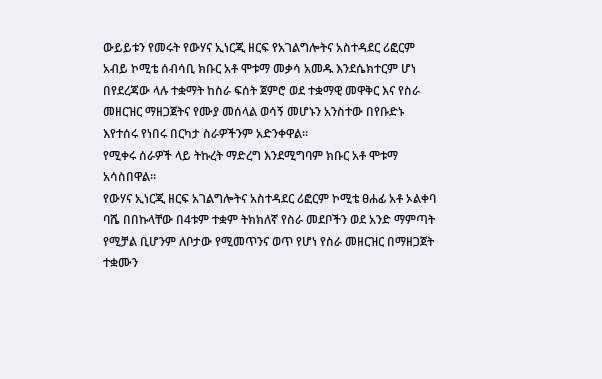ውይይቱን የመሩት የውሃና ኢነርጂ ዘርፍ የአገልግሎትና አስተዳደር ሪፎርም አብይ ኮሚቴ ሰብሳቢ ክቡር አቶ ሞቱማ መቃሳ አመዱ እንደሴክተርም ሆነ በየደረጃው ላሉ ተቋማት ከስራ ፍሰት ጀምሮ ወደ ተቋማዊ መዋቅር እና የስራ መዘርዝር ማዘጋጀትና የሙያ መሰላል ወሳኝ መሆኑን አንስተው በየቡድኑ እየተሰሩ የነበሩ በርካታ ስራዎችንም አድንቀዋል።
የሚቀሩ ሰራዎች ላይ ትኩረት ማድረግ እንደሚግባም ክቡር አቶ ሞቱማ አሳስበዋል።
የውሃና ኢነርጂ ዘርፍ አገልግሎትና አስተዳደር ሪፎርም ኮሚቴ ፀሐፊ አቶ ኦልቀባ ባሼ በበኩላቸው በ4ቱም ተቋም ትክክለኛ የስራ መደቦችን ወደ አንድ ማምጣት የሚቻል ቢሆንም ለቦታው የሚመጥንና ወጥ የሆነ የስራ መዘርዝር በማዘጋጀት ተቋሙን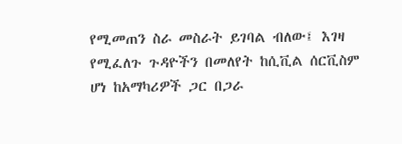የሚመጠን ስራ መስራት ይገባል ብለው፤ እገዛ የሚፈለጉ ጉዳዮችን በመለየት ከሲቪል ሰርቪስም ሆነ ከአማካሪዎች ጋር በጋራ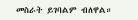መስራት ይገባልም ብለዋል።